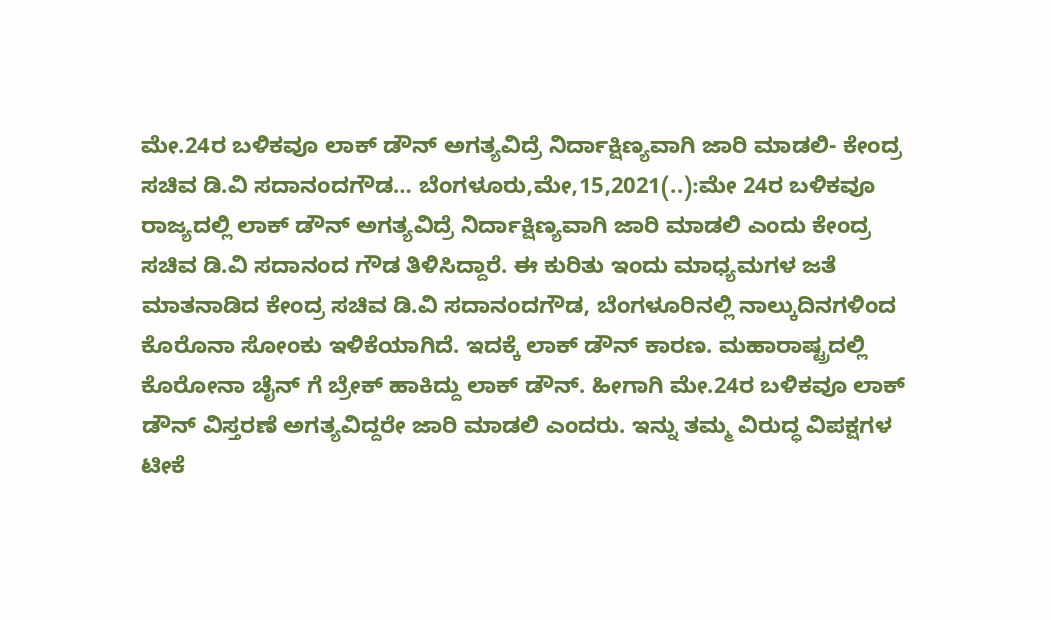ಮೇ.24ರ ಬಳಿಕವೂ ಲಾಕ್ ಡೌನ್ ಅಗತ್ಯವಿದ್ರೆ ನಿರ್ದಾಕ್ಷಿಣ್ಯವಾಗಿ ಜಾರಿ ಮಾಡಲಿ- ಕೇಂದ್ರ ಸಚಿವ ಡಿ.ವಿ ಸದಾನಂದಗೌಡ… ಬೆಂಗಳೂರು,ಮೇ,15,2021(..):ಮೇ 24ರ ಬಳಿಕವೂ ರಾಜ್ಯದಲ್ಲಿ ಲಾಕ್ ಡೌನ್ ಅಗತ್ಯವಿದ್ರೆ ನಿರ್ದಾಕ್ಷಿಣ್ಯವಾಗಿ ಜಾರಿ ಮಾಡಲಿ ಎಂದು ಕೇಂದ್ರ ಸಚಿವ ಡಿ.ವಿ ಸದಾನಂದ ಗೌಡ ತಿಳಿಸಿದ್ದಾರೆ. ಈ ಕುರಿತು ಇಂದು ಮಾಧ್ಯಮಗಳ ಜತೆ ಮಾತನಾಡಿದ ಕೇಂದ್ರ ಸಚಿವ ಡಿ.ವಿ ಸದಾನಂದಗೌಡ, ಬೆಂಗಳೂರಿನಲ್ಲಿ ನಾಲ್ಕುದಿನಗಳಿಂದ ಕೊರೊನಾ ಸೋಂಕು ಇಳಿಕೆಯಾಗಿದೆ. ಇದಕ್ಕೆ ಲಾಕ್ ಡೌನ್ ಕಾರಣ. ಮಹಾರಾಷ್ಟ್ರದಲ್ಲಿ ಕೊರೋನಾ ಚೈನ್ ಗೆ ಬ್ರೇಕ್ ಹಾಕಿದ್ದು ಲಾಕ್ ಡೌನ್. ಹೀಗಾಗಿ ಮೇ.24ರ ಬಳಿಕವೂ ಲಾಕ್ ಡೌನ್ ವಿಸ್ತರಣೆ ಅಗತ್ಯವಿದ್ದರೇ ಜಾರಿ ಮಾಡಲಿ ಎಂದರು. ಇನ್ನು ತಮ್ಮ ವಿರುದ್ಧ ವಿಪಕ್ಷಗಳ ಟೀಕೆ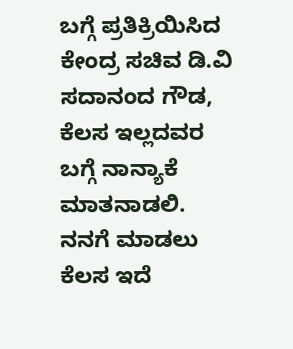ಬಗ್ಗೆ ಪ್ರತಿಕ್ರಿಯಿಸಿದ ಕೇಂದ್ರ ಸಚಿವ ಡಿ.ವಿ ಸದಾನಂದ ಗೌಡ, ಕೆಲಸ ಇಲ್ಲದವರ ಬಗ್ಗೆ ನಾನ್ಯಾಕೆ ಮಾತನಾಡಲಿ. ನನಗೆ ಮಾಡಲು ಕೆಲಸ ಇದೆ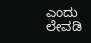ಎಂದು ಲೇವಡಿ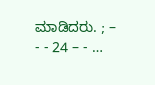ಮಾಡಿದರು. ; – - - 24 – - …